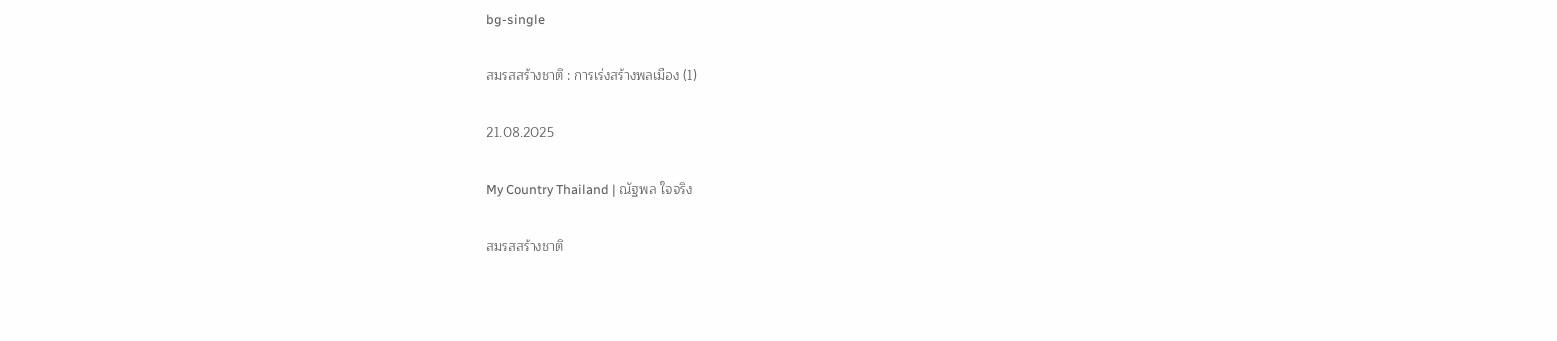bg-single

สมรสสร้างชาติ : การเร่งสร้างพลเมือง (1)

21.08.2025

My Country Thailand | ณัฐพล ใจจริง

สมรสสร้างชาติ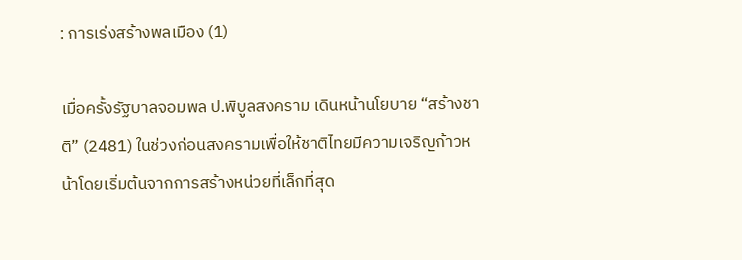: การเร่งสร้างพลเมือง (1)

เมื่อครั้งรัฐบาลจอมพล ป.พิบูลสงคราม เดินหน้านโยบาย “สร้างชาติ” (2481) ในช่วงก่อนสงครามเพื่อให้ชาติไทยมีความเจริญก้าวหน้าโดยเริ่มต้นจากการสร้างหน่วยที่เล็กที่สุด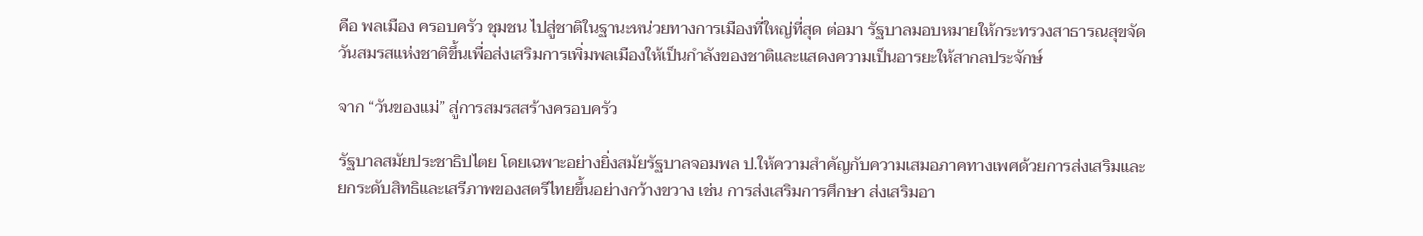คือ พลเมือง ครอบครัว ชุมชน ไปสู่ชาติในฐานะหน่วยทางการเมืองที่ใหญ่ที่สุด ต่อมา รัฐบาลมอบหมายให้กระทรวงสาธารณสุขจัดวันสมรสแห่งชาติขึ้นเพื่อส่งเสริมการเพิ่มพลเมืองให้เป็นกำลังของชาติและแสดงความเป็นอารยะให้สากลประจักษ์

จาก “วันของแม่” สู่การสมรสสร้างครอบครัว

รัฐบาลสมัยประชาธิปไตย โดยเฉพาะอย่างยิ่งสมัยรัฐบาลจอมพล ป.ให้ความสำคัญกับความเสมอภาคทางเพศด้วยการส่งเสริมและยกระดับสิทธิและเสรีภาพของสตรีไทยขึ้นอย่างกว้างขวาง เช่น การส่งเสริมการศึกษา ส่งเสริมอา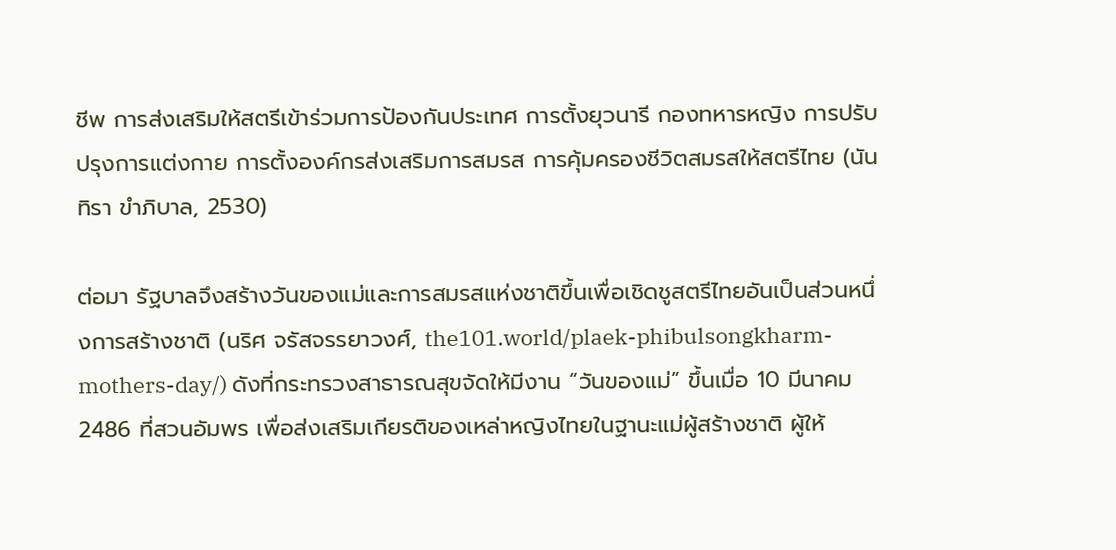ชีพ การส่งเสริมให้สตรีเข้าร่วมการป้องกันประเทศ การตั้งยุวนารี กองทหารหญิง การปรับปรุงการแต่งกาย การตั้งองค์กรส่งเสริมการสมรส การคุ้มครองชีวิตสมรสให้สตรีไทย (นันทิรา ขำภิบาล, 2530)

ต่อมา รัฐบาลจึงสร้างวันของแม่และการสมรสแห่งชาติขึ้นเพื่อเชิดชูสตรีไทยอันเป็นส่วนหนึ่งการสร้างชาติ (นริศ จรัสจรรยาวงศ์, the101.world/plaek-phibulsongkharm-mothers-day/) ดังที่กระทรวงสาธารณสุขจัดให้มีงาน “วันของแม่” ขึ้นเมื่อ 10 มีนาคม 2486 ที่สวนอัมพร เพื่อส่งเสริมเกียรติของเหล่าหญิงไทยในฐานะแม่ผู้สร้างชาติ ผู้ให้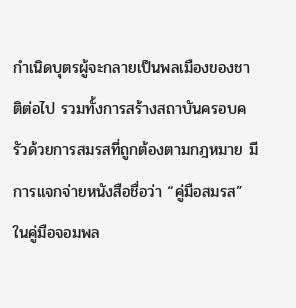กำเนิดบุตรผู้จะกลายเป็นพลเมืองของชาติต่อไป รวมทั้งการสร้างสถาบันครอบครัวด้วยการสมรสที่ถูกต้องตามกฎหมาย มีการแจกจ่ายหนังสือชื่อว่า “คู่มือสมรส” ในคู่มือจอมพล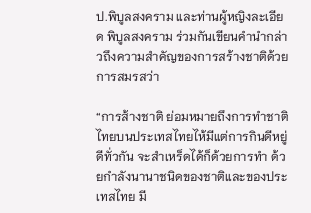ป.พิบูลสงคราม และท่านผู้หญิงละเอียด พิบูลสงคราม ร่วมกันเขียนคำนำกล่าวถึงความสําคัญของการสร้างชาติด้วยการสมรสว่า

“การส้างชาติ ย่อมหมายถึงการทำชาติไทยบนประเทสไทยไห้มีแต่การกินดีหยู่ดีทั่วกัน จะสำเหร็ดได้ก็ด้วยการทำ ด้วยกำลังนานาชนิดของชาติและของประเทสไทย มี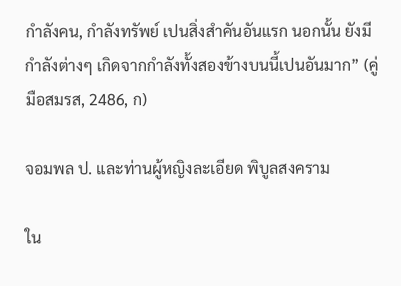กำลังคน, กำลังทรัพย์ เปนสิ่งสำคันอันแรก นอกนั้น ยังมีกำลังต่างๆ เกิดจากกำลังทั้งสองข้างบนนี้เปนอันมาก” (คู่มือสมรส, 2486, ก)

จอมพล ป. และท่านผู้หญิงละเอียด พิบูลสงคราม

ใน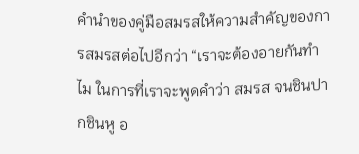คำนำของคู่มือสมรสให้ความสำคัญของการสมรสต่อไปอีกว่า “เราจะต้องอายกันทําไม ในการที่เราจะพูดคําว่า สมรส จนชินปากชินหู อ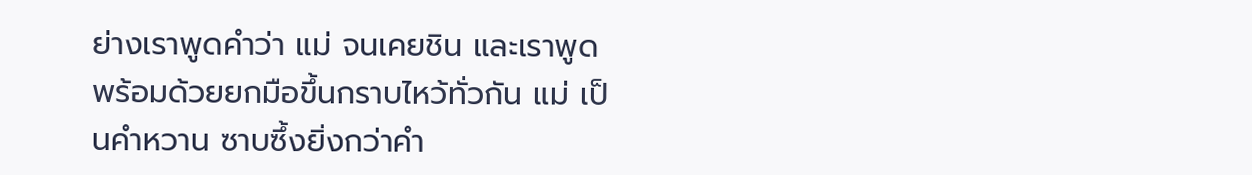ย่างเราพูดคําว่า แม่ จนเคยชิน และเราพูดพร้อมด้วยยกมือขึ้นกราบไหว้ทั่วกัน แม่ เป็นคําหวาน ซาบซึ้งยิ่งกว่าคํา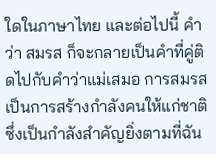ใดในภาษาไทย และต่อไปนี้ คําว่า สมรส ก็จะกลายเป็นคําที่คู่ติดไปกับคําว่าแม่เสมอ การสมรสเป็นการสร้างกําลังคนให้แก่ชาติ ซึ่งเป็นกําลังสําคัญยิ่งตามที่ฉัน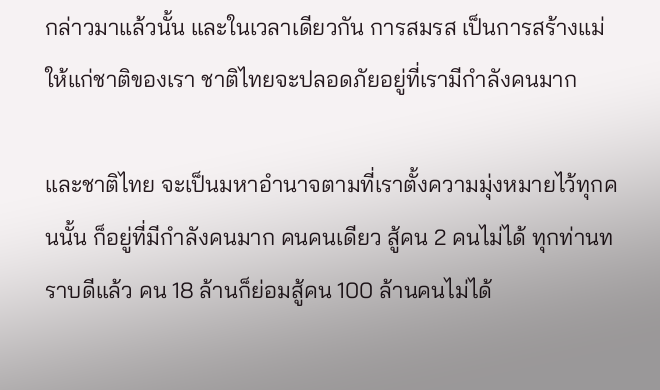กล่าวมาแล้วนั้น และในเวลาเดียวกัน การสมรส เป็นการสร้างแม่ให้แก่ชาติของเรา ชาติไทยจะปลอดภัยอยู่ที่เรามีกําลังคนมาก

และชาติไทย จะเป็นมหาอํานาจตามที่เราตั้งความมุ่งหมายไว้ทุกคนนั้น ก็อยู่ที่มีกําลังคนมาก คนคนเดียว สู้คน 2 คนไม่ได้ ทุกท่านทราบดีแล้ว คน 18 ล้านก็ย่อมสู้คน 100 ล้านคนไม่ได้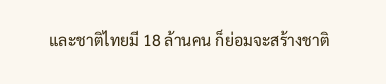และชาติไทยมี 18 ล้านคน ก็ย่อมจะสร้างชาติ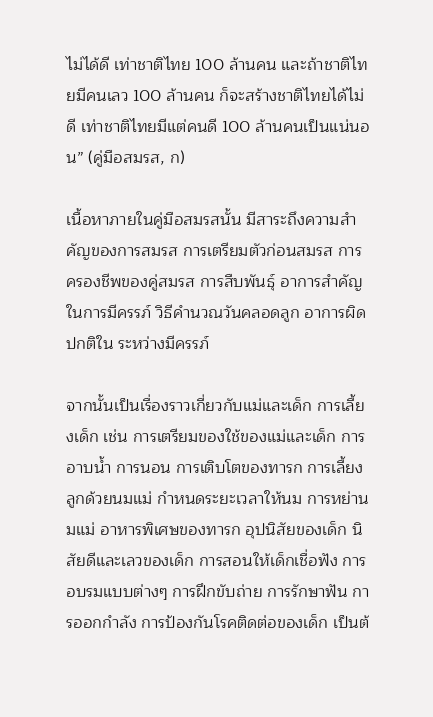ไม่ได้ดี เท่าชาติไทย 100 ล้านคน และถ้าชาติไทยมีคนเลว 100 ล้านคน ก็จะสร้างชาติไทยได้ไม่ดี เท่าชาติไทยมีแต่คนดี 100 ล้านคนเป็นแน่นอน” (คู่มือสมรส, ก)

เนื้อหาภายในคู่มือสมรสนั้น มีสาระถึงความสำคัญของการสมรส การเตรียมตัวก่อนสมรส การครองชีพของคู่สมรส การสืบพันธุ์ อาการสําคัญในการมีครรภ์ วิธีคํานวณวันคลอดลูก อาการผิดปกติใน ระหว่างมีครรภ์

จากนั้นเป็นเรื่องราวเกี่ยวกับแม่และเด็ก การเลี้ยงเด็ก เช่น การเตรียมของใช้ของแม่และเด็ก การอาบน้ำ การนอน การเติบโตของทารก การเลี้ยงลูกด้วยนมแม่ กําหนดระยะเวลาให้นม การหย่านมแม่ อาหารพิเศษของทารก อุปนิสัยของเด็ก นิสัยดีและเลวของเด็ก การสอนให้เด็กเชื่อฟัง การอบรมแบบต่างๆ การฝึกขับถ่าย การรักษาฟัน การออกกําลัง การป้องกันโรคติดต่อของเด็ก เป็นต้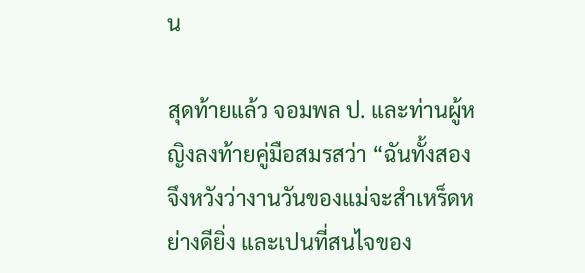น

สุดท้ายแล้ว จอมพล ป. และท่านผู้หญิงลงท้ายคู่มือสมรสว่า “ฉันทั้งสองจึงหวังว่างานวันของแม่จะสำเหร็ดหย่างดียิ่ง และเปนที่สนไจของ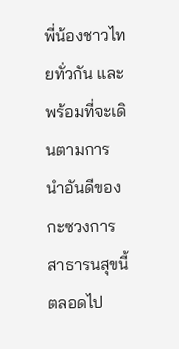พี่น้องชาวไทยทั่วกัน และพร้อมที่จะเดินตามการนำอันดีของกะซวงการสาธารนสุขนี้ตลอดไป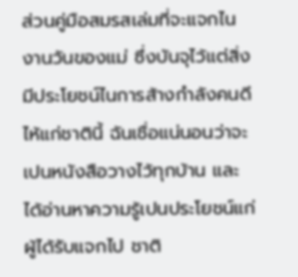ส่วนคู่มือสมรสเล่มที่จะแจกไนงานวันของแม่ ซึ่งบันจุไว้แต่สิ่งมีประโยชน์ไนการส้างกำลังคนดีไห้แก่ชาตินี้ ฉันเชื่อแน่นอนว่าจะเปนหนังสือวางไว้ทุกบ้าน และได้อ่านหาความรู้เปนประโยชน์แก่ผู้ได้รับแจกไป ชาติ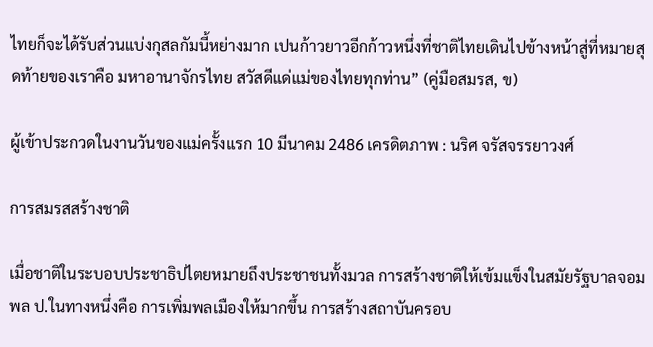ไทยก็จะได้รับส่วนแบ่งกุสลกัมนี้หย่างมาก เปนก้าวยาวอีกก้าวหนึ่งที่ชาติไทยเดินไปข้างหน้าสู่ที่หมายสุดท้ายของเราคือ มหาอานาจักรไทย สวัสดีแด่แม่ของไทยทุกท่าน” (คู่มือสมรส, ข)

ผู้เข้าประกวดในงานวันของแม่ครั้งแรก 10 มีนาคม 2486 เครดิตภาพ : นริศ จรัสจรรยาวงศ์

การสมรสสร้างชาติ

เมื่อชาติในระบอบประชาธิปไตยหมายถึงประชาชนทั้งมวล การสร้างชาติให้เข้มแข็งในสมัยรัฐบาลจอมพล ป.ในทางหนึ่งคือ การเพิ่มพลเมืองให้มากขึ้น การสร้างสถาบันครอบ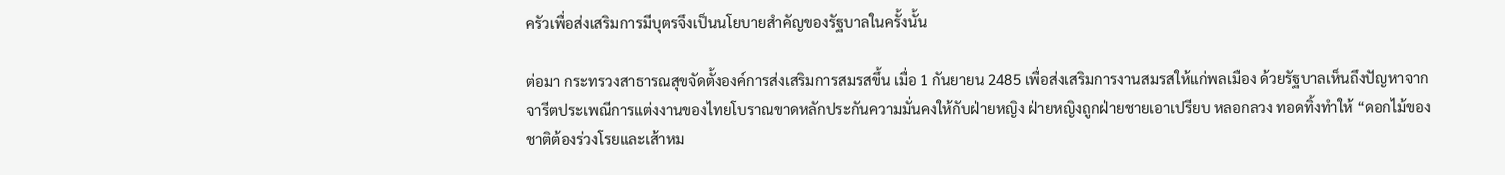ครัวเพื่อส่งเสริมการมีบุตรจึงเป็นนโยบายสำคัญของรัฐบาลในครั้งนั้น

ต่อมา กระทรวงสาธารณสุขจัดตั้งองค์การส่งเสริมการสมรสขึ้น เมื่อ 1 กันยายน 2485 เพื่อส่งเสริมการงานสมรสให้แก่พลเมือง ด้วยรัฐบาลเห็นถึงปัญหาจากจารีตประเพณีการแต่งงานของไทยโบราณขาดหลักประกันความมั่นคงให้กับฝ่ายหญิง ฝ่ายหญิงถูกฝ่ายชายเอาเปรียบ หลอกลวง ทอดทิ้งทำให้ “ดอกไม้ของชาติต้องร่วงโรยและเส้าหม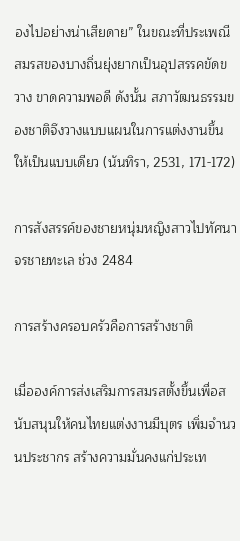องไปอย่างน่าเสียดาย” ในขณะที่ประเพณีสมรสของบางถิ่นยุ่งยากเป็นอุปสรรคขัดขวาง ขาดความพอดี ดังนั้น สภาวัฒนธรรมของชาติจึงวางแบบแผนในการแต่งงานขึ้นให้เป็นแบบเดียว (นันทิรา, 2531, 171-172)

การสังสรรค์ของชายหนุ่มหญิงสาวไปทัศนาจรชายทะเล ช่วง 2484

การสร้างครอบครัวคือการสร้างชาติ

เมื่อองค์การส่งเสริมการสมรสตั้งขึ้นเพื่อสนับสนุนให้คนไทยแต่งงานมีบุตร เพิ่มจำนวนประชากร สร้างความมั่นคงแก่ประเท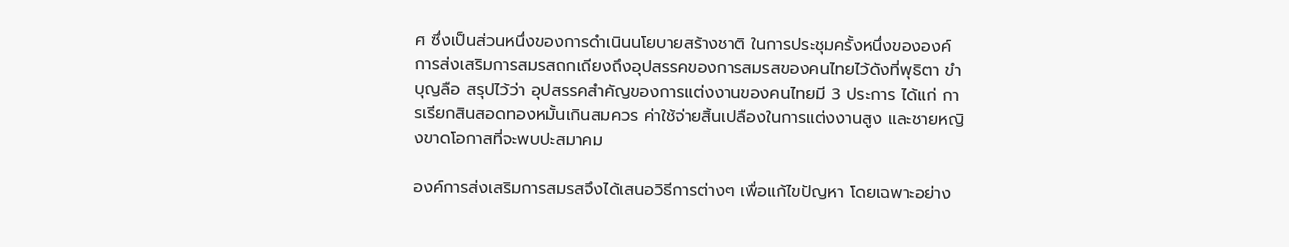ศ ซึ่งเป็นส่วนหนึ่งของการดำเนินนโยบายสร้างชาติ ในการประชุมครั้งหนึ่งขององค์การส่งเสริมการสมรสถกเถียงถึงอุปสรรคของการสมรสของคนไทยไว้ดังที่พุธิตา ขำบุญลือ สรุปไว้ว่า อุปสรรคสำคัญของการแต่งงานของคนไทยมี 3 ประการ ได้แก่ การเรียกสินสอดทองหมั้นเกินสมควร ค่าใช้จ่ายสิ้นเปลืองในการแต่งงานสูง และชายหญิงขาดโอกาสที่จะพบปะสมาคม

องค์การส่งเสริมการสมรสจึงได้เสนอวิธีการต่างๆ เพื่อแก้ไขปัญหา โดยเฉพาะอย่าง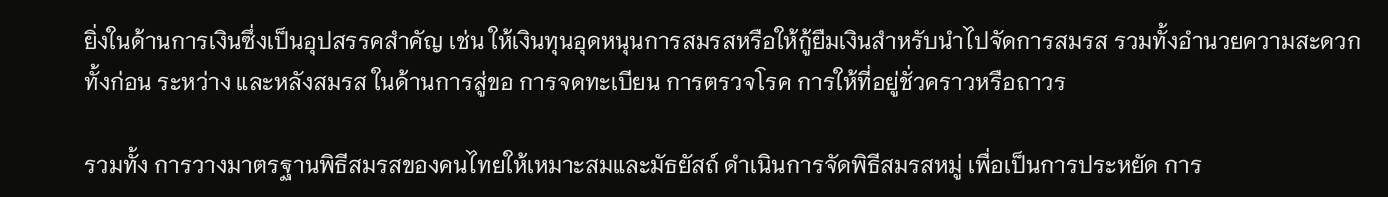ยิ่งในด้านการเงินซึ่งเป็นอุปสรรคสำคัญ เช่น ให้เงินทุนอุดหนุนการสมรสหรือให้กู้ยืมเงินสำหรับนำไปจัดการสมรส รวมทั้งอำนวยความสะดวกทั้งก่อน ระหว่าง และหลังสมรส ในด้านการสู่ขอ การจดทะเบียน การตรวจโรค การให้ที่อยู่ชั่วคราวหรือถาวร

รวมทั้ง การวางมาตรฐานพิธีสมรสของคนไทยให้เหมาะสมและมัธยัสถ์ ดำเนินการจัดพิธีสมรสหมู่ เพื่อเป็นการประหยัด การ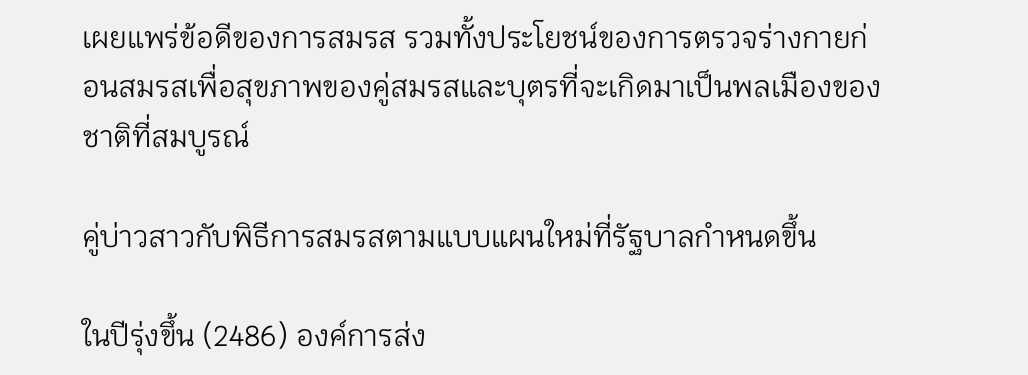เผยแพร่ข้อดีของการสมรส รวมทั้งประโยชน์ของการตรวจร่างกายก่อนสมรสเพื่อสุขภาพของคู่สมรสและบุตรที่จะเกิดมาเป็นพลเมืองของชาติที่สมบูรณ์

คู่บ่าวสาวกับพิธีการสมรสตามแบบแผนใหม่ที่รัฐบาลกำหนดขึ้น

ในปีรุ่งขึ้น (2486) องค์การส่ง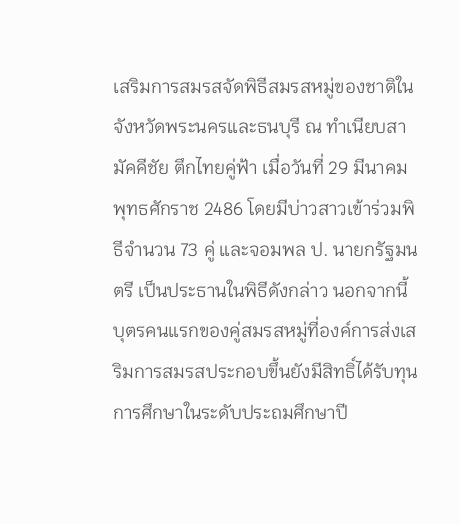เสริมการสมรสจัดพิธีสมรสหมู่ของชาติในจังหวัดพระนครและธนบุรี ณ ทำเนียบสามัคคีชัย ตึกไทยคู่ฟ้า เมื่อวันที่ 29 มีนาคม พุทธศักราช 2486 โดยมีบ่าวสาวเข้าร่วมพิธีจำนวน 73 คู่ และจอมพล ป. นายกรัฐมนตรี เป็นประธานในพิธีดังกล่าว นอกจากนี้ บุตรคนแรกของคู่สมรสหมู่ที่องค์การส่งเสริมการสมรสประกอบขึ้นยังมีสิทธิ์ได้รับทุนการศึกษาในระดับประถมศึกษาปี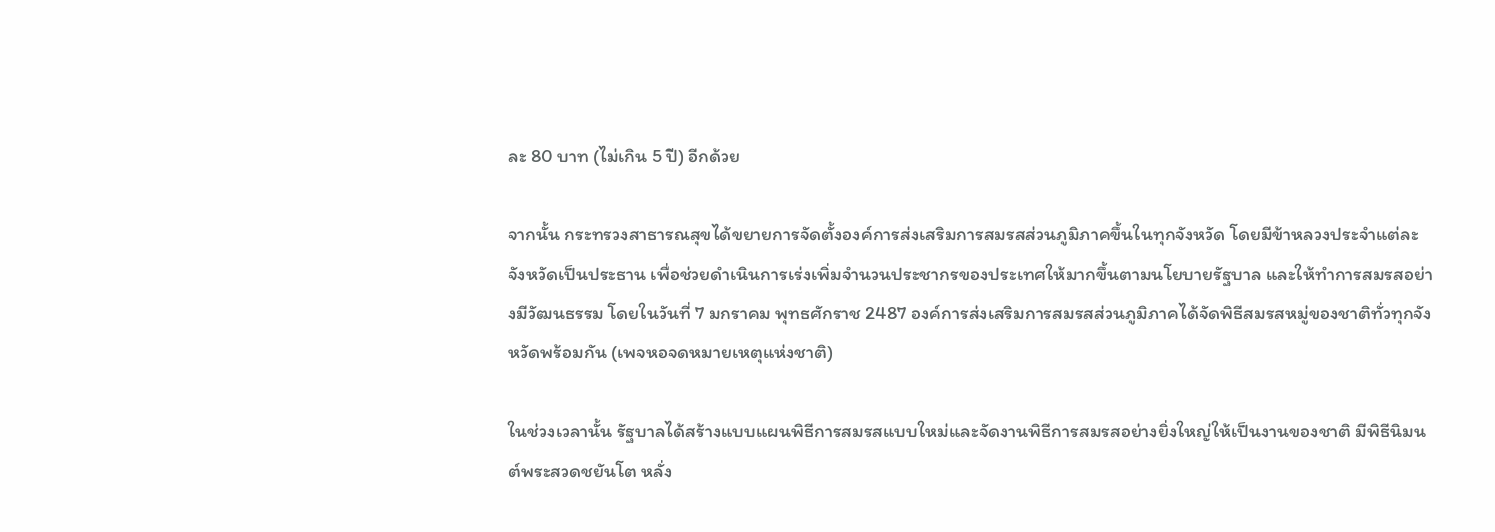ละ 80 บาท (ไม่เกิน 5 ปี) อีกด้วย

จากนั้น กระทรวงสาธารณสุขได้ขยายการจัดตั้งองค์การส่งเสริมการสมรสส่วนภูมิภาคขึ้นในทุกจังหวัด โดยมีข้าหลวงประจำแต่ละจังหวัดเป็นประธาน เพื่อช่วยดำเนินการเร่งเพิ่มจำนวนประชากรของประเทศให้มากขึ้นตามนโยบายรัฐบาล และให้ทำการสมรสอย่างมีวัฒนธรรม โดยในวันที่ 7 มกราคม พุทธศักราช 2487 องค์การส่งเสริมการสมรสส่วนภูมิภาคได้จัดพิธีสมรสหมู่ของชาติทั่วทุกจังหวัดพร้อมกัน (เพจหอจดหมายเหตุแห่งชาติ)

ในช่วงเวลานั้น รัฐบาลได้สร้างแบบแผนพิธีการสมรสแบบใหม่และจัดงานพิธีการสมรสอย่างยิ่งใหญ่ให้เป็นงานของชาติ มีพิธีนิมนต์พระสวดชยันโต หลั่ง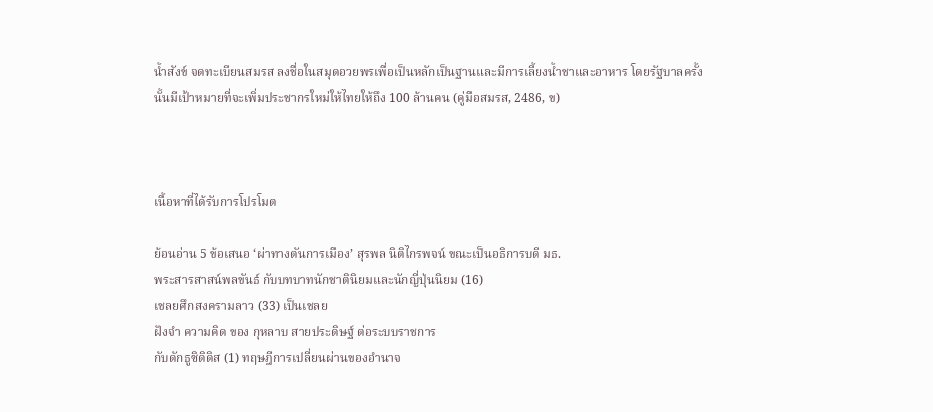น้ำสังข์ จดทะเบียนสมรส ลงชื่อในสมุดอวยพรเพื่อเป็นหลักเป็นฐานและมีการเลี้ยงน้ำชาและอาหาร โดยรัฐบาลครั้งนั้นมีเป้าหมายที่จะเพิ่มประชากรใหม่ให้ไทยให้ถึง 100 ล้านคน (คู่มือสมรส, 2486, ข)



เนื้อหาที่ได้รับการโปรโมต

ย้อนอ่าน 5 ข้อเสนอ ‘ผ่าทางตันการเมือง’ สุรพล นิติไกรพจน์ ขณะเป็นอธิการบดี มธ.
พระสารสาสน์พลขันธ์ กับบทบาทนักชาตินิยมและนักญี่ปุ่นนิยม (16)
เชลยศึกสงครามลาว (33) เป็นเชลย
ฝังจำ ความคิด ของ กุหลาบ สายประดิษฐ์ ต่อระบบราชการ
กับดักธูซิดิดิส (1) ทฤษฎีการเปลี่ยนผ่านของอำนาจ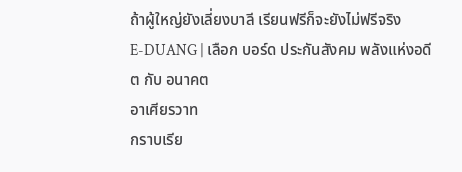ถ้าผู้ใหญ่ยังเลี่ยงบาลี เรียนฟรีก็จะยังไม่ฟรีจริง
E-DUANG | เลือก บอร์ด ประกันสังคม พลังแห่งอดีต กับ อนาคต
อาเศียรวาท
กราบเรีย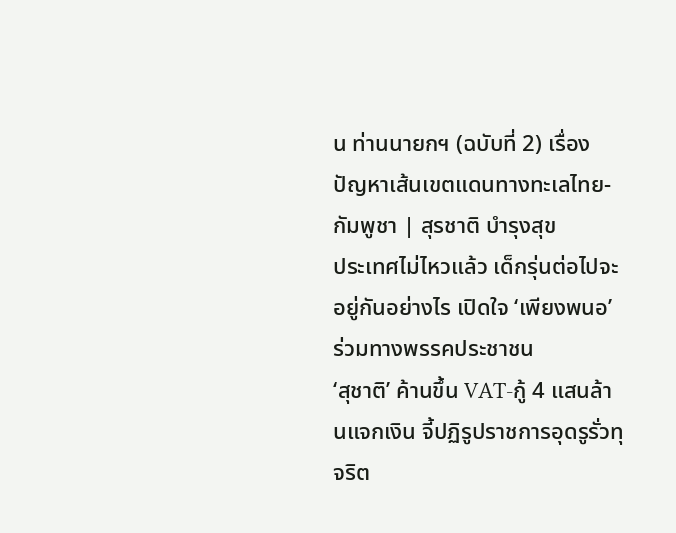น ท่านนายกฯ (ฉบับที่ 2) เรื่อง ปัญหาเส้นเขตแดนทางทะเลไทย-กัมพูชา | สุรชาติ บำรุงสุข
ประเทศไม่ไหวแล้ว เด็กรุ่นต่อไปจะอยู่กันอย่างไร เปิดใจ ‘เพียงพนอ’ ร่วมทางพรรคประชาชน
‘สุชาติ’ ค้านขึ้น VAT-กู้ 4 แสนล้านแจกเงิน จี้ปฏิรูปราชการอุดรูรั่วทุจริต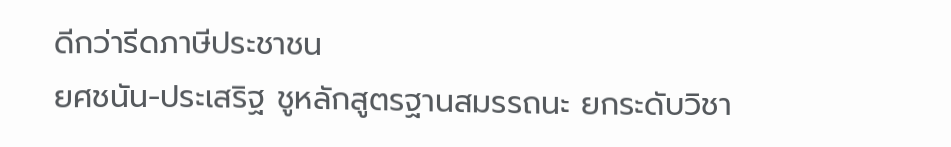ดีกว่ารีดภาษีประชาชน
ยศชนัน-ประเสริฐ ชูหลักสูตรฐานสมรรถนะ ยกระดับวิชา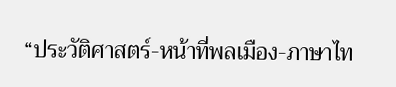“ประวัติศาสตร์-หน้าที่พลเมือง-ภาษาไท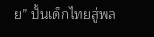ย” ปั้นเด็กไทยสู่พล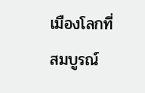เมืองโลกที่สมบูรณ์